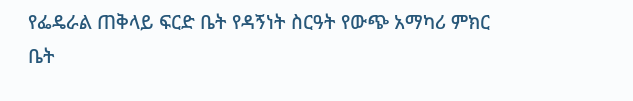የፌዴራል ጠቅላይ ፍርድ ቤት የዳኝነት ስርዓት የውጭ አማካሪ ምክር ቤት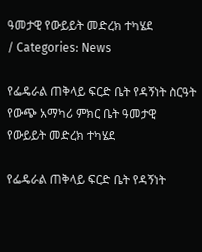ዓመታዊ የውይይት መድረክ ተካሄደ
/ Categories: News

የፌዴራል ጠቅላይ ፍርድ ቤት የዳኝነት ስርዓት የውጭ አማካሪ ምክር ቤት ዓመታዊ የውይይት መድረክ ተካሄደ

የፌዴራል ጠቅላይ ፍርድ ቤት የዳኝነት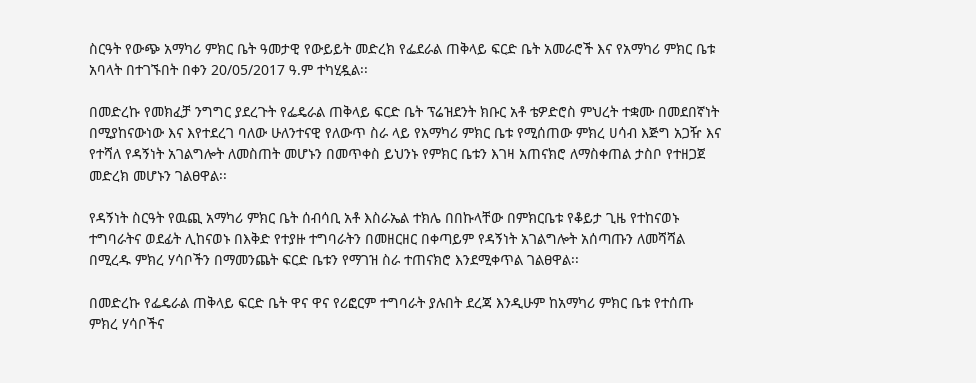ስርዓት የውጭ አማካሪ ምክር ቤት ዓመታዊ የውይይት መድረክ የፌደራል ጠቅላይ ፍርድ ቤት አመራሮች እና የአማካሪ ምክር ቤቱ አባላት በተገኙበት በቀን 20/05/2017 ዓ.ም ተካሂዷል፡፡

በመድረኩ የመክፈቻ ንግግር ያደረጉት የፌዴራል ጠቅላይ ፍርድ ቤት ፕሬዝደንት ክቡር አቶ ቴዎድሮስ ምህረት ተቋሙ በመደበኛነት በሚያከናውነው እና እየተደረገ ባለው ሁለንተናዊ የለውጥ ስራ ላይ የአማካሪ ምክር ቤቱ የሚሰጠው ምክረ ሀሳብ እጅግ አጋዥ እና የተሻለ የዳኝነት አገልግሎት ለመስጠት መሆኑን በመጥቀስ ይህንኑ የምክር ቤቱን እገዛ አጠናክሮ ለማስቀጠል ታስቦ የተዘጋጀ መድረክ መሆኑን ገልፀዋል፡፡

የዳኝነት ስርዓት የዉጪ አማካሪ ምክር ቤት ሰብሳቢ አቶ እስራኤል ተክሌ በበኩላቸው በምክርቤቱ የቆይታ ጊዜ የተከናወኑ ተግባራትና ወደፊት ሊከናወኑ በእቅድ የተያዙ ተግባራትን በመዘርዘር በቀጣይም የዳኝነት አገልግሎት አሰጣጡን ለመሻሻል በሚረዱ ምክረ ሃሳቦችን በማመንጨት ፍርድ ቤቱን የማገዝ ስራ ተጠናክሮ እንደሚቀጥል ገልፀዋል፡፡

በመድረኩ የፌዴራል ጠቅላይ ፍርድ ቤት ዋና ዋና የሪፎርም ተግባራት ያሉበት ደረጃ እንዲሁም ከአማካሪ ምክር ቤቱ የተሰጡ ምክረ ሃሳቦችና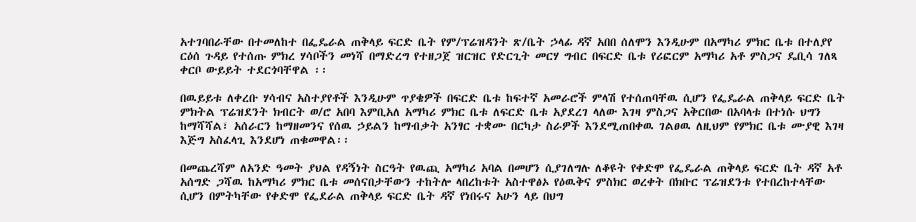አተገባበራቸው በተመለከተ በፌዴራል ጠቅላይ ፍርድ ቤት የም/ፕሬዝዳንት ጽ/ቤት ኃላፊ ዳኛ አበበ ሰለሞን እንዲሁም በአማካሪ ምክር ቤቱ በተለያየ ርዕሰ ጉዳይ የተሰጡ ምክረ ሃሳቦችን መነሻ በማድረግ የተዘጋጀ ዝርዝር የድርጊት መርሃ ግብር በፍርድ ቤቱ የሪፎርም አማካሪ አቶ ምስጋና ዴቢሳ ገለጻ ቀርቦ ውይይት ተደርጎባቸዋል ፡፡

በዉይይቱ ለቀረቡ ሃሳብና አስተያየቶች እንዲሁም ጥያቄዎች በፍርድ ቤቱ ከፍተኛ አመራሮች ምላሽ የተሰጠባቸዉ ሲሆን የፌዴራል ጠቅላይ ፍርድ ቤት ምክትል ፕሬዝደንት ክብርት ወ/ሮ አበባ እምቢአለ አማካሪ ምክር ቤቱ ለፍርድ ቤቱ አያደረገ ላለው እገዛ ምስጋና አቅርበው በአባላቱ በተነሱ ህግን ከማሻሻል፣ አሰራርን ከማዘመንና የሰዉ ኃይልን ከማብቃት አንፃር ተቋሙ በርካታ ስራዎች እንደሚጠበቀዉ ገልፀዉ ለዚህም የምክር ቤቱ ሙያዊ እገዛ እጅግ አስፈላጊ እንደሆነ ጠቁመዋል፡፡

በመጨረሻም ለአንድ ዓመት ያህል የዳኝነት ስርዓት የዉጪ አማካሪ አባል በመሆን ሲያገለግሉ ለቆዩት የቀድሞ የፌዴራል ጠቅላይ ፍርድ ቤት ዳኛ አቶ አሰግድ ጋሻዉ ከአማካሪ ምክር ቤቱ መሰናበታቸውን ተከትሎ ላበረከቱት አስተዋፅኦ የዕዉቅና ምስክር ወረቀት በክቡር ፕሬዝደንቱ የተበረከተላቸው ሲሆን በምትካቸው የቀድሞ የፌደራል ጠቅላይ ፍርድ ቤት ዳኛ የነበሩና አሁን ላይ በህግ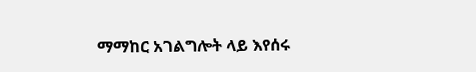ማማከር አገልግሎት ላይ እየሰሩ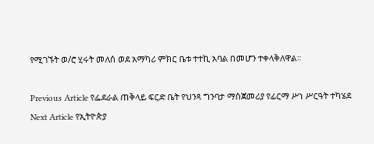የሚገኙት ወ/ሮ ሂሩት መለሰ ወደ አማካሪ ምክር ቤቱ ተተኪ አባል በመሆን ተቀላቅለዋል፡፡

Previous Article የፌደራል ጠቅላይ ፍርድ ቤት የህንጻ ግንባታ ማስጀመሪያ የፊርማ ሥነ ሥርዓት ተካሄደ
Next Article የኢትዮጵያ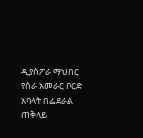ዲያስፖራ ማህበር የስራ አመራር ቦርድ አባላት በፌደራል ጠቅላይ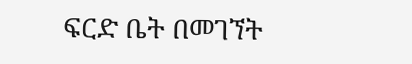ፍርድ ቤት በመገኘት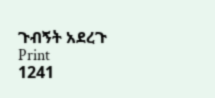ጉብኝት አደረጉ
Print
1241